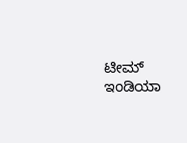ಟೀಮ್‌ ಇಂಡಿಯಾ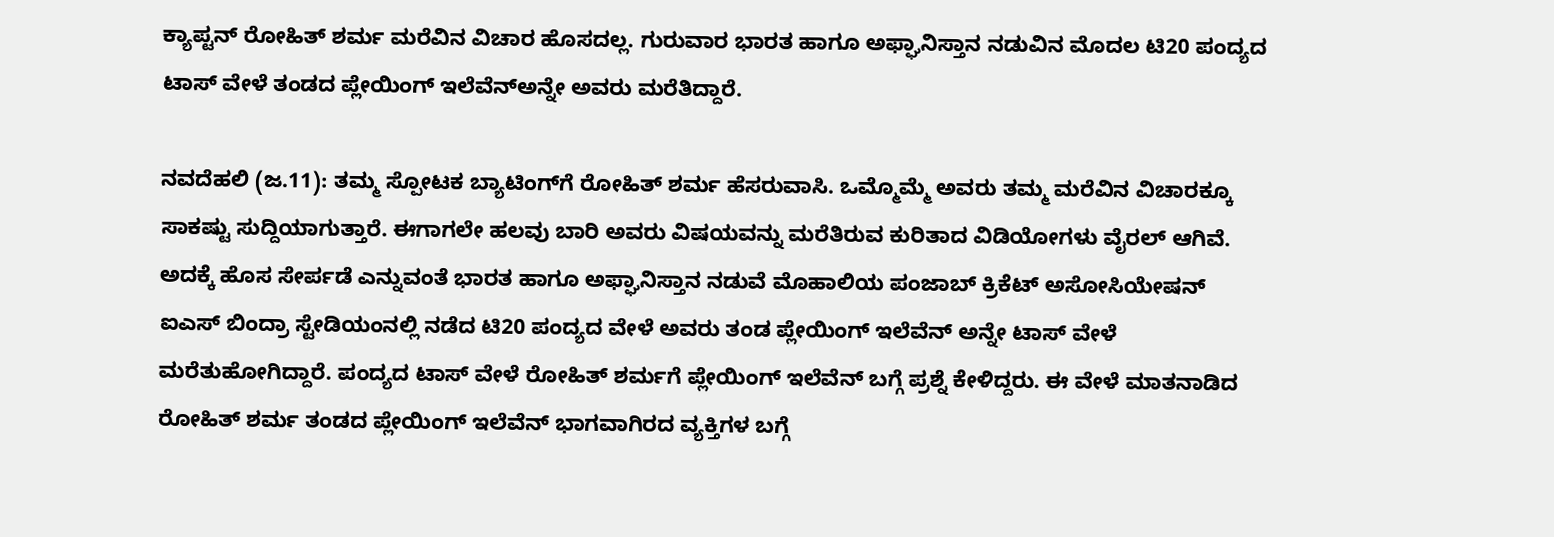ಕ್ಯಾಪ್ಟನ್‌ ರೋಹಿತ್‌ ಶರ್ಮ ಮರೆವಿನ ವಿಚಾರ ಹೊಸದಲ್ಲ. ಗುರುವಾರ ಭಾರತ ಹಾಗೂ ಅಫ್ಘಾನಿಸ್ತಾನ ನಡುವಿನ ಮೊದಲ ಟಿ20 ಪಂದ್ಯದ ಟಾಸ್‌ ವೇಳೆ ತಂಡದ ಪ್ಲೇಯಿಂಗ್‌ ಇಲೆವೆನ್‌ಅನ್ನೇ ಅವರು ಮರೆತಿದ್ದಾರೆ.

ನವದೆಹಲಿ (ಜ.11): ತಮ್ಮ ಸ್ಪೋಟಕ ಬ್ಯಾಟಿಂಗ್‌ಗೆ ರೋಹಿತ್‌ ಶರ್ಮ ಹೆಸರುವಾಸಿ. ಒಮ್ಮೊಮ್ಮೆ ಅವರು ತಮ್ಮ ಮರೆವಿನ ವಿಚಾರಕ್ಕೂ ಸಾಕಷ್ಟು ಸುದ್ದಿಯಾಗುತ್ತಾರೆ. ಈಗಾಗಲೇ ಹಲವು ಬಾರಿ ಅವರು ವಿಷಯವನ್ನು ಮರೆತಿರುವ ಕುರಿತಾದ ವಿಡಿಯೋಗಳು ವೈರಲ್‌ ಆಗಿವೆ. ಅದಕ್ಕೆ ಹೊಸ ಸೇರ್ಪಡೆ ಎನ್ನುವಂತೆ ಭಾರತ ಹಾಗೂ ಅಫ್ಘಾನಿಸ್ತಾನ ನಡುವೆ ಮೊಹಾಲಿಯ ಪಂಜಾಬ್‌ ಕ್ರಿಕೆಟ್‌ ಅಸೋಸಿಯೇಷನ್‌ ಐಎಸ್‌ ಬಿಂದ್ರಾ ಸ್ಟೇಡಿಯಂನಲ್ಲಿ ನಡೆದ ಟಿ20 ಪಂದ್ಯದ ವೇಳೆ ಅವರು ತಂಡ ಪ್ಲೇಯಿಂಗ್‌ ಇಲೆವೆನ್‌ ಅನ್ನೇ ಟಾಸ್‌ ವೇಳೆ ಮರೆತುಹೋಗಿದ್ದಾರೆ. ಪಂದ್ಯದ ಟಾಸ್‌ ವೇಳೆ ರೋಹಿತ್‌ ಶರ್ಮಗೆ ಪ್ಲೇಯಿಂಗ್‌ ಇಲೆವೆನ್‌ ಬಗ್ಗೆ ಪ್ರಶ್ನೆ ಕೇಳಿದ್ದರು. ಈ ವೇಳೆ ಮಾತನಾಡಿದ ರೋಹಿತ್‌ ಶರ್ಮ ತಂಡದ ಪ್ಲೇಯಿಂಗ್‌ ಇಲೆವೆನ್‌ ಭಾಗವಾಗಿರದ ವ್ಯಕ್ತಿಗಳ ಬಗ್ಗೆ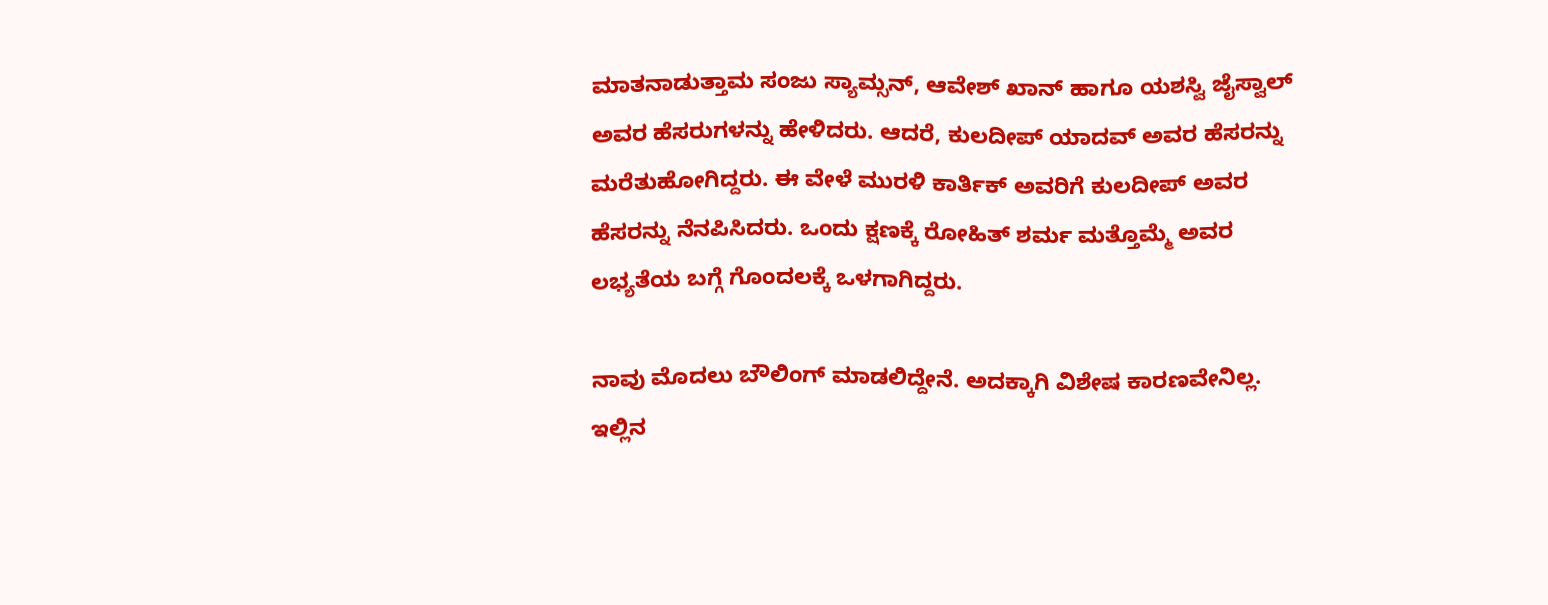ಮಾತನಾಡುತ್ತಾಮ ಸಂಜು ಸ್ಯಾಮ್ಸನ್‌, ಆವೇಶ್‌ ಖಾನ್‌ ಹಾಗೂ ಯಶಸ್ವಿ ಜೈಸ್ವಾಲ್‌ ಅವರ ಹೆಸರುಗಳನ್ನು ಹೇಳಿದರು. ಆದರೆ, ಕುಲದೀಪ್‌ ಯಾದವ್‌ ಅವರ ಹೆಸರನ್ನು ಮರೆತುಹೋಗಿದ್ದರು. ಈ ವೇಳೆ ಮುರಳಿ ಕಾರ್ತಿಕ್‌ ಅವರಿಗೆ ಕುಲದೀಪ್‌ ಅವರ ಹೆಸರನ್ನು ನೆನಪಿಸಿದರು. ಒಂದು ಕ್ಷಣಕ್ಕೆ ರೋಹಿತ್‌ ಶರ್ಮ ಮತ್ತೊಮ್ಮೆ ಅವರ ಲಭ್ಯತೆಯ ಬಗ್ಗೆ ಗೊಂದಲಕ್ಕೆ ಒಳಗಾಗಿದ್ದರು.

ನಾವು ಮೊದಲು ಬೌಲಿಂಗ್‌ ಮಾಡಲಿದ್ದೇನೆ. ಅದಕ್ಕಾಗಿ ವಿಶೇಷ ಕಾರಣವೇನಿಲ್ಲ. ಇಲ್ಲಿನ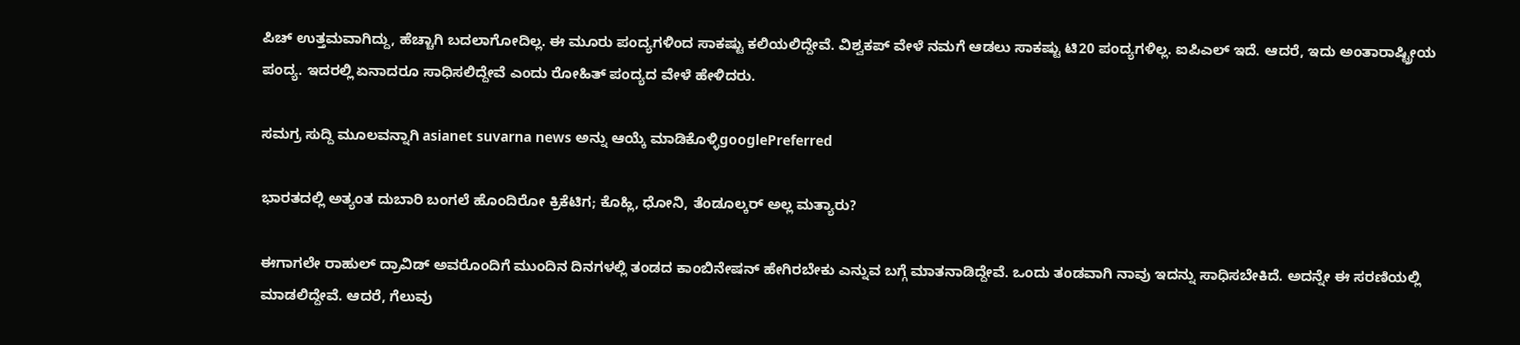ಪಿಚ್‌ ಉತ್ತಮವಾಗಿದ್ದು, ಹೆಚ್ಚಾಗಿ ಬದಲಾಗೋದಿಲ್ಲ. ಈ ಮೂರು ಪಂದ್ಯಗಳಿಂದ ಸಾಕಷ್ಟು ಕಲಿಯಲಿದ್ದೇವೆ. ವಿಶ್ವಕಪ್‌ ವೇಳೆ ನಮಗೆ ಆಡಲು ಸಾಕಷ್ಟು ಟಿ20 ಪಂದ್ಯಗಳಿಲ್ಲ. ಐಪಿಎಲ್‌ ಇದೆ. ಆದರೆ, ಇದು ಅಂತಾರಾಷ್ಟ್ರೀಯ ಪಂದ್ಯ. ಇದರಲ್ಲಿ ಏನಾದರೂ ಸಾಧಿಸಲಿದ್ದೇವೆ ಎಂದು ರೋಹಿತ್ ಪಂದ್ಯದ ವೇಳೆ ಹೇಳಿದರು.

ಸಮಗ್ರ ಸುದ್ದಿ ಮೂಲವನ್ನಾಗಿ asianet suvarna news ಅನ್ನು ಆಯ್ಕೆ ಮಾಡಿಕೊಳ್ಳಿgooglePreferred

ಭಾರತದಲ್ಲಿ ಅತ್ಯಂತ ದುಬಾರಿ ಬಂಗಲೆ ಹೊಂದಿರೋ ಕ್ರಿಕೆಟಿಗ; ಕೊಹ್ಲಿ, ಧೋನಿ, ತೆಂಡೂಲ್ಕರ್ ಅಲ್ಲ ಮತ್ಯಾರು?

ಈಗಾಗಲೇ ರಾಹುಲ್‌ ದ್ರಾವಿಡ್‌ ಅವರೊಂದಿಗೆ ಮುಂದಿನ ದಿನಗಳಲ್ಲಿ ತಂಡದ ಕಾಂಬಿನೇಷನ್‌ ಹೇಗಿರಬೇಕು ಎನ್ನುವ ಬಗ್ಗೆ ಮಾತನಾಡಿದ್ದೇವೆ. ಒಂದು ತಂಡವಾಗಿ ನಾವು ಇದನ್ನು ಸಾಧಿಸಬೇಕಿದೆ. ಅದನ್ನೇ ಈ ಸರಣಿಯಲ್ಲಿ ಮಾಡಲಿದ್ದೇವೆ. ಆದರೆ, ಗೆಲುವು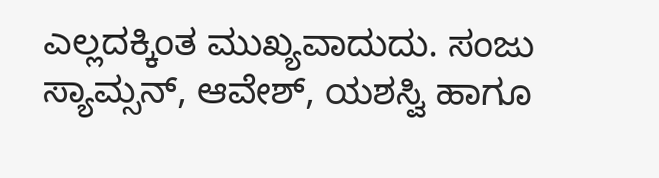ಎಲ್ಲದಕ್ಕಿಂತ ಮುಖ್ಯವಾದುದು. ಸಂಜು ಸ್ಯಾಮ್ಸನ್‌, ಆವೇಶ್‌, ಯಶಸ್ವಿ ಹಾಗೂ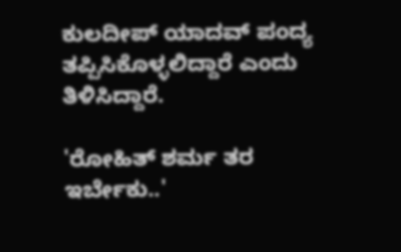ಕುಲದೀಪ್‌ ಯಾದವ್‌ ಪಂದ್ಯ ತಪ್ಪಿಸಿಕೊಳ್ಳಲಿದ್ದಾರೆ ಎಂದು ತಿಳಿಸಿದ್ದಾರೆ.

'ರೋಹಿತ್‌ ಶರ್ಮ ತರ ಇರ್ಬೇಕು..'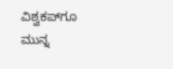ವಿಶ್ವಕಪ್‌ಗೂ ಮುನ್ನ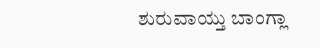ಶುರುವಾಯ್ತು ಬಾಂಗ್ಲಾ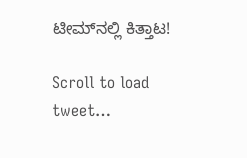ಟೀಮ್‌ನಲ್ಲಿ ಕಿತ್ತಾಟ!

Scroll to load tweet…